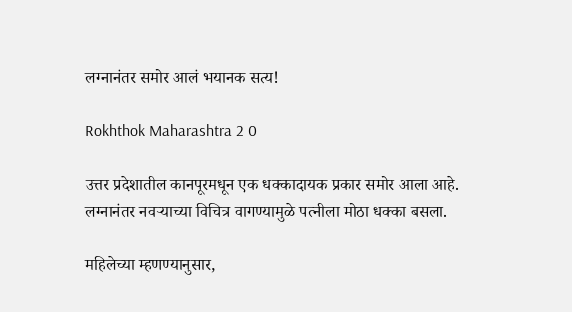लग्नानंतर समोर आलं भयानक सत्य!

Rokhthok Maharashtra 2 0

उत्तर प्रदेशातील कानपूरमधून एक धक्कादायक प्रकार समोर आला आहे.
लग्नानंतर नवऱ्याच्या विचित्र वागण्यामुळे पत्नीला मोठा धक्का बसला.

महिलेच्या म्हणण्यानुसार,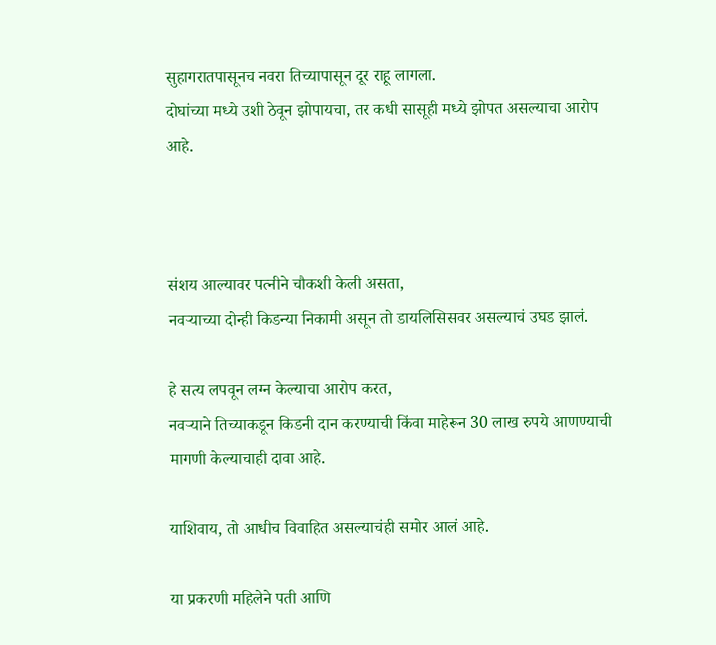सुहागरातपासूनच नवरा तिच्यापासून दूर राहू लागला.
दोघांच्या मध्ये उशी ठेवून झोपायचा, तर कधी सासूही मध्ये झोपत असल्याचा आरोप आहे.



संशय आल्यावर पत्नीने चौकशी केली असता,
नवऱ्याच्या दोन्ही किडन्या निकामी असून तो डायलिसिसवर असल्याचं उघड झालं.

हे सत्य लपवून लग्न केल्याचा आरोप करत,
नवऱ्याने तिच्याकडून किडनी दान करण्याची किंवा माहेरून 30 लाख रुपये आणण्याची मागणी केल्याचाही दावा आहे.

याशिवाय, तो आधीच विवाहित असल्याचंही समोर आलं आहे.

या प्रकरणी महिलेने पती आणि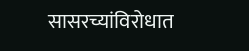सासरच्यांविरोधात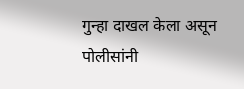गुन्हा दाखल केला असून
पोलीसांनी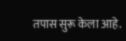तपास सुरू केला आहे.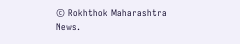© Rokhthok Maharashtra News.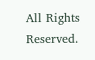All Rights Reserved.